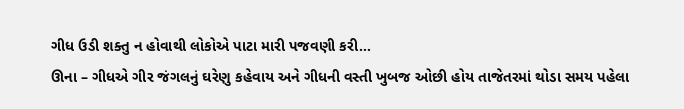ગીધ ઉડી શક્તુ ન હોવાથી લોકોએ પાટા મારી પજવણી કરી…
ઊના – ગીધએ ગીર જંગલનું ઘરેણુ કહેવાય અને ગીધની વસ્તી ખુબજ ઓછી હોય તાજેતરમાં થોડા સમય પહેલા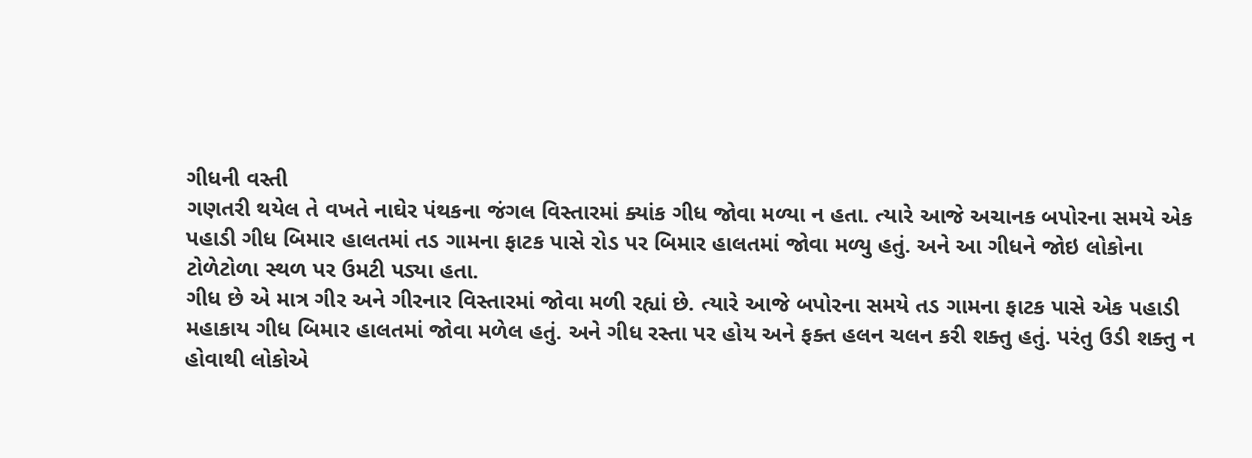ગીધની વસ્તી
ગણતરી થયેલ તે વખતે નાઘેર પંથકના જંગલ વિસ્તારમાં ક્યાંક ગીધ જોવા મળ્યા ન હતા. ત્યારે આજે અચાનક બપોરના સમયે એક
પહાડી ગીધ બિમાર હાલતમાં તડ ગામના ફાટક પાસે રોડ પર બિમાર હાલતમાં જોવા મળ્યુ હતું. અને આ ગીધને જોઇ લોકોના
ટોળેટોળા સ્થળ પર ઉમટી પડ્યા હતા.
ગીધ છે એ માત્ર ગીર અને ગીરનાર વિસ્તારમાં જોવા મળી રહ્યાં છે. ત્યારે આજે બપોરના સમયે તડ ગામના ફાટક પાસે એક પહાડી
મહાકાય ગીધ બિમાર હાલતમાં જોવા મળેલ હતું. અને ગીધ રસ્તા પર હોય અને ફક્ત હલન ચલન કરી શક્તુ હતું. પરંતુ ઉડી શક્તુ ન
હોવાથી લોકોએ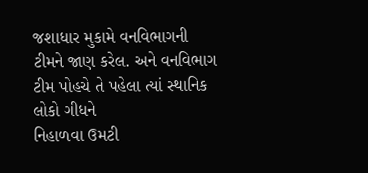જશાધાર મુકામે વનવિભાગની ટીમને જાણ કરેલ. અને વનવિભાગ ટીમ પોહચે તે પહેલા ત્યાં સ્થાનિક લોકો ગીધને
નિહાળવા ઉમટી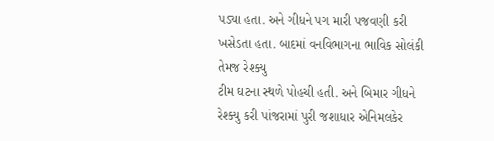પડ્યા હતા. અને ગીધને પગ મારી પજવણી કરી ખસેડતા હતા. બાદમાં વનવિભાગના ભાવિક સોલંકી તેમજ રેશ્ક્યુ
ટીમ ઘટના સ્થળે પોહચી હતી. અને બિમાર ગીધને રેશ્ક્યુ કરી પાંજરામાં પુરી જશાધાર એનિમલકેર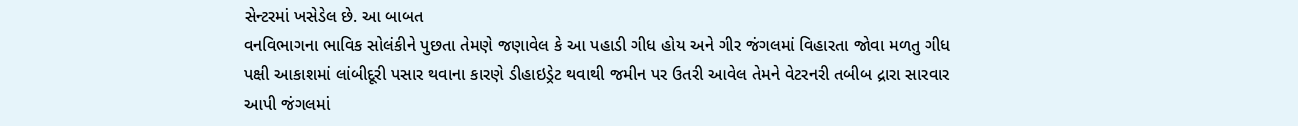સેન્ટરમાં ખસેડેલ છે. આ બાબત
વનવિભાગના ભાવિક સોલંકીને પુછતા તેમણે જણાવેલ કે આ પહાડી ગીધ હોય અને ગીર જંગલમાં વિહારતા જોવા મળતુ ગીધ
પક્ષી આકાશમાં લાંબીદૂરી પસાર થવાના કારણે ડીહાઇડ્રેટ થવાથી જમીન પર ઉતરી આવેલ તેમને વેટરનરી તબીબ દ્રારા સારવાર
આપી જંગલમાં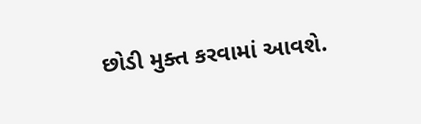છોડી મુક્ત કરવામાં આવશે.